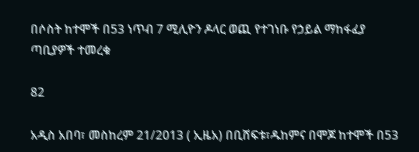በሶስት ከተሞች በ53 ነጥብ 7 ሚሊዮን ዶላር ወጪ የተገነቡ የኃይል ማከፋፈያ ጣቢያዎች ተመረቁ

82

አዲስ አበባ፣ መስከረም 21/2013 ( ኢዜአ) በቢሸፍቱ፣ዱከምና በሞጆ ከተሞች በ53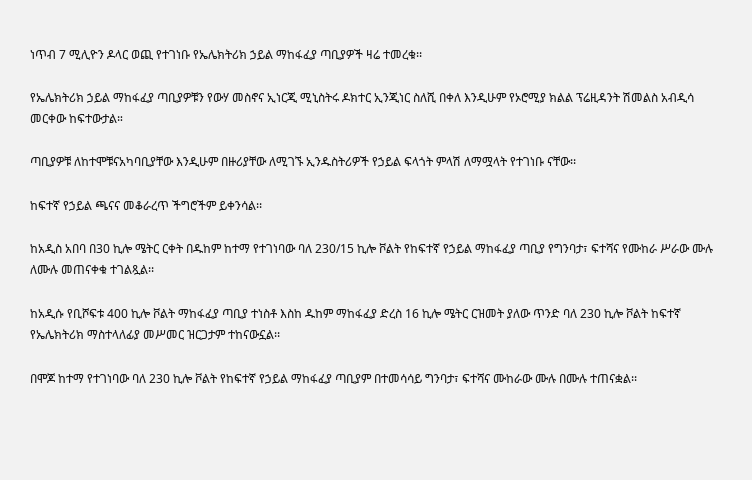ነጥብ 7 ሚሊዮን ዶላር ወጪ የተገነቡ የኤሌክትሪክ ኃይል ማከፋፈያ ጣቢያዎች ዛሬ ተመረቁ፡፡

የኤሌክትሪክ ኃይል ማከፋፈያ ጣቢያዎቹን የውሃ መስኖና ኢነርጂ ሚኒስትሩ ዶክተር ኢንጂነር ስለሺ በቀለ እንዲሁም የኦሮሚያ ክልል ፕሬዚዳንት ሽመልስ አብዲሳ መርቀው ከፍተውታል።

ጣቢያዎቹ ለከተሞቹናአካባቢያቸው እንዲሁም በዙሪያቸው ለሚገኙ ኢንዱስትሪዎች የኃይል ፍላጎት ምላሽ ለማሟላት የተገነቡ ናቸው፡፡

ከፍተኛ የኃይል ጫናና መቆራረጥ ችግሮችም ይቀንሳል፡፡

ከአዲስ አበባ በ30 ኪሎ ሜትር ርቀት በዱከም ከተማ የተገነባው ባለ 230/15 ኪሎ ቮልት የከፍተኛ የኃይል ማከፋፈያ ጣቢያ የግንባታ፣ ፍተሻና የሙከራ ሥራው ሙሉ ለሙሉ መጠናቀቁ ተገልጿል፡፡

ከአዲሱ የቢሾፍቱ 400 ኪሎ ቮልት ማከፋፈያ ጣቢያ ተነስቶ እስከ ዱከም ማከፋፈያ ድረስ 16 ኪሎ ሜትር ርዝመት ያለው ጥንድ ባለ 230 ኪሎ ቮልት ከፍተኛ የኤሌክትሪክ ማስተላለፊያ መሥመር ዝርጋታም ተከናውኗል፡፡

በሞጆ ከተማ የተገነባው ባለ 230 ኪሎ ቮልት የከፍተኛ የኃይል ማከፋፈያ ጣቢያም በተመሳሳይ ግንባታ፣ ፍተሻና ሙከራው ሙሉ በሙሉ ተጠናቋል፡፡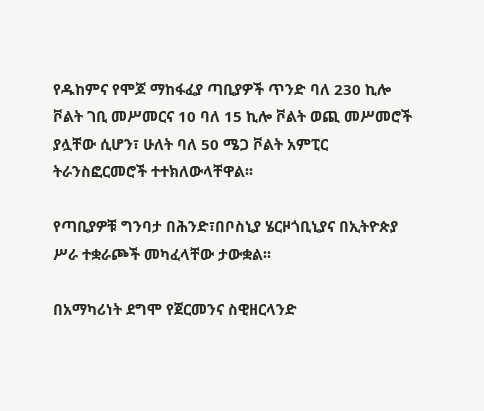የዱከምና የሞጆ ማከፋፈያ ጣቢያዎች ጥንድ ባለ 230 ኪሎ ቮልት ገቢ መሥመርና 10 ባለ 15 ኪሎ ቮልት ወጪ መሥመሮች ያሏቸው ሲሆን፣ ሁለት ባለ 50 ሜጋ ቮልት አምፒር ትራንስፎርመሮች ተተክለውላቸዋል፡፡

የጣቢያዎቹ ግንባታ በሕንድ፣በቦስኒያ ሄርዞጎቢኒያና በኢትዮጵያ ሥራ ተቋራጮች መካፈላቸው ታውቋል፡፡

በአማካሪነት ደግሞ የጀርመንና ስዊዘርላንድ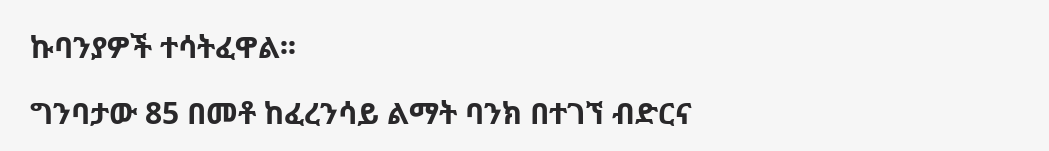ኩባንያዎች ተሳትፈዋል፡፡

ግንባታው 85 በመቶ ከፈረንሳይ ልማት ባንክ በተገኘ ብድርና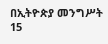በኢትዮጵያ መንግሥት 15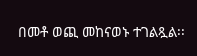በመቶ ወጪ መከናወኑ ተገልጿል፡፡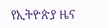የኢትዮጵያ ዜና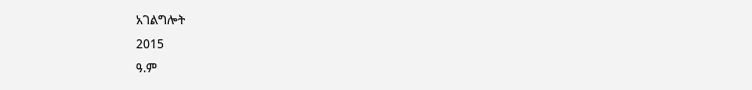አገልግሎት
2015
ዓ.ም